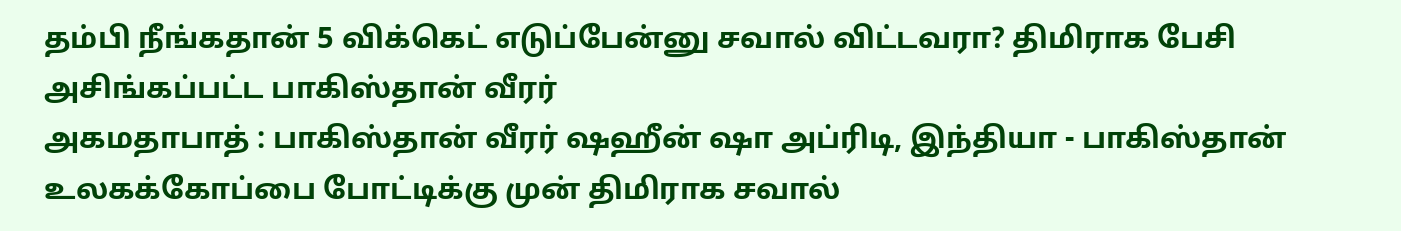தம்பி நீங்கதான் 5 விக்கெட் எடுப்பேன்னு சவால் விட்டவரா? திமிராக பேசி அசிங்கப்பட்ட பாகிஸ்தான் வீரர்
அகமதாபாத் : பாகிஸ்தான் வீரர் ஷஹீன் ஷா அப்ரிடி, இந்தியா - பாகிஸ்தான் உலகக்கோப்பை போட்டிக்கு முன் திமிராக சவால்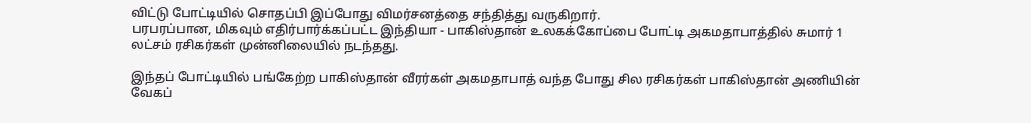விட்டு போட்டியில் சொதப்பி இப்போது விமர்சனத்தை சந்தித்து வருகிறார்.
பரபரப்பான, மிகவும் எதிர்பார்க்கப்பட்ட இந்தியா - பாகிஸ்தான் உலகக்கோப்பை போட்டி அகமதாபாத்தில் சுமார் 1 லட்சம் ரசிகர்கள் முன்னிலையில் நடந்தது.

இந்தப் போட்டியில் பங்கேற்ற பாகிஸ்தான் வீரர்கள் அகமதாபாத் வந்த போது சில ரசிகர்கள் பாகிஸ்தான் அணியின் வேகப்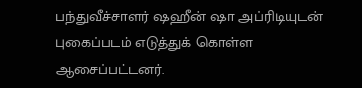பந்துவீச்சாளர் ஷஹீன் ஷா அப்ரிடியுடன் புகைப்படம் எடுத்துக் கொள்ள ஆசைப்பட்டனர்.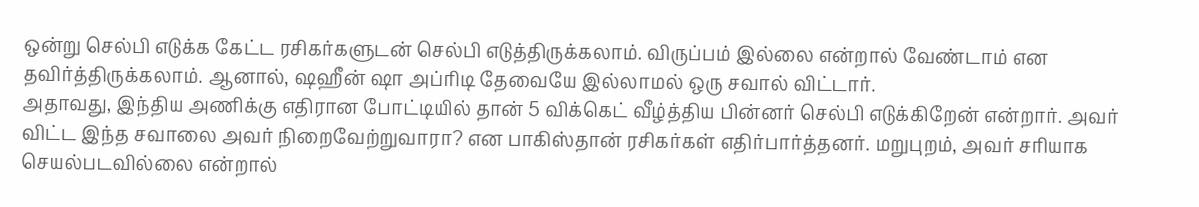ஒன்று செல்பி எடுக்க கேட்ட ரசிகர்களுடன் செல்பி எடுத்திருக்கலாம். விருப்பம் இல்லை என்றால் வேண்டாம் என தவிர்த்திருக்கலாம். ஆனால், ஷஹீன் ஷா அப்ரிடி தேவையே இல்லாமல் ஒரு சவால் விட்டார்.
அதாவது, இந்திய அணிக்கு எதிரான போட்டியில் தான் 5 விக்கெட் வீழ்த்திய பின்னர் செல்பி எடுக்கிறேன் என்றார். அவர் விட்ட இந்த சவாலை அவர் நிறைவேற்றுவாரா? என பாகிஸ்தான் ரசிகர்கள் எதிர்பார்த்தனர். மறுபுறம், அவர் சரியாக செயல்படவில்லை என்றால்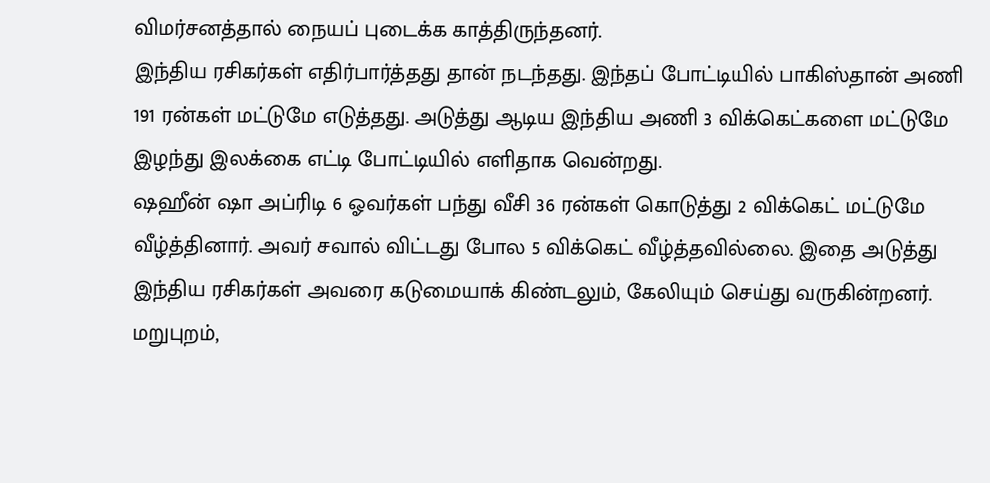விமர்சனத்தால் நையப் புடைக்க காத்திருந்தனர்.
இந்திய ரசிகர்கள் எதிர்பார்த்தது தான் நடந்தது. இந்தப் போட்டியில் பாகிஸ்தான் அணி 191 ரன்கள் மட்டுமே எடுத்தது. அடுத்து ஆடிய இந்திய அணி 3 விக்கெட்களை மட்டுமே இழந்து இலக்கை எட்டி போட்டியில் எளிதாக வென்றது.
ஷஹீன் ஷா அப்ரிடி 6 ஓவர்கள் பந்து வீசி 36 ரன்கள் கொடுத்து 2 விக்கெட் மட்டுமே வீழ்த்தினார். அவர் சவால் விட்டது போல 5 விக்கெட் வீழ்த்தவில்லை. இதை அடுத்து இந்திய ரசிகர்கள் அவரை கடுமையாக் கிண்டலும், கேலியும் செய்து வருகின்றனர்.
மறுபுறம்,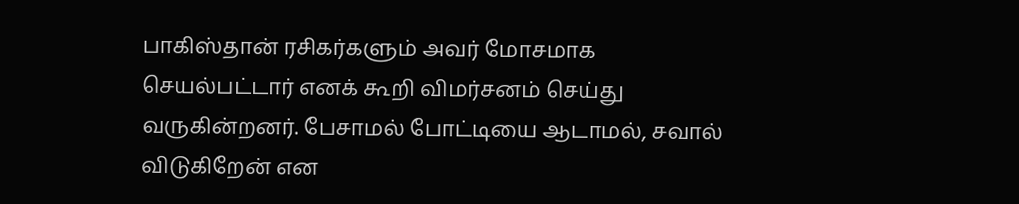பாகிஸ்தான் ரசிகர்களும் அவர் மோசமாக செயல்பட்டார் எனக் கூறி விமர்சனம் செய்து வருகின்றனர். பேசாமல் போட்டியை ஆடாமல், சவால் விடுகிறேன் என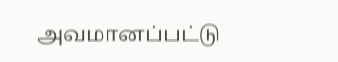அவமானப்பட்டு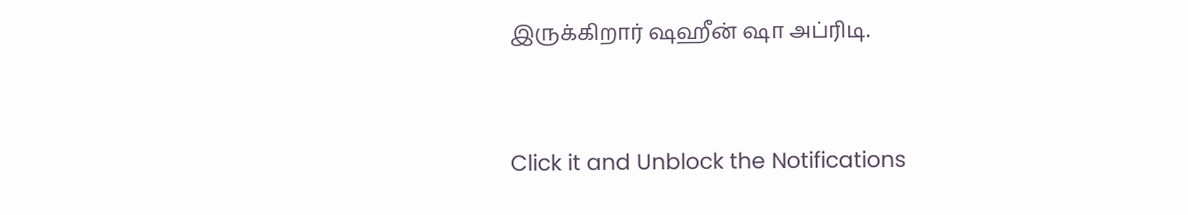இருக்கிறார் ஷஹீன் ஷா அப்ரிடி.


Click it and Unblock the Notifications